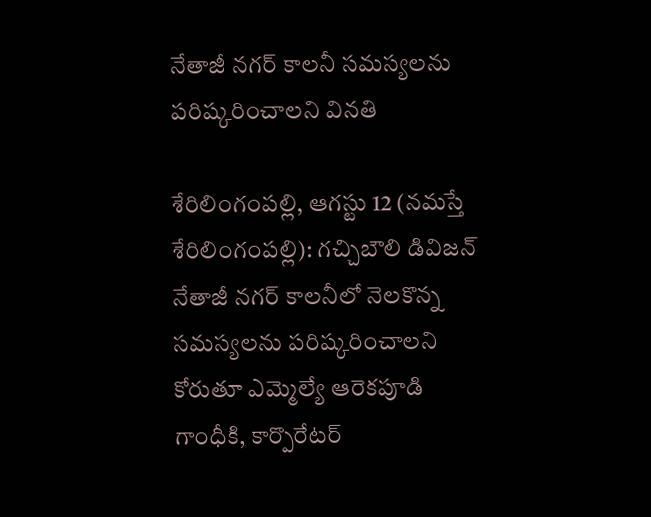నేతాజీ నగర్ కాలనీ స‌మ‌స్య‌ల‌ను ప‌రిష్క‌రించాల‌ని విన‌తి

శేరిలింగంప‌ల్లి, ఆగ‌స్టు 12 (న‌మ‌స్తే శేరిలింగంప‌ల్లి): గచ్చిబౌలి డివిజన్ నేతాజీ నగర్ కాలనీలో నెల‌కొన్న స‌మ‌స్య‌ల‌ను ప‌రిష్క‌రించాల‌ని కోరుతూ ఎమ్మెల్యే ఆరెక‌పూడి గాంధీకి, కార్పొరేటర్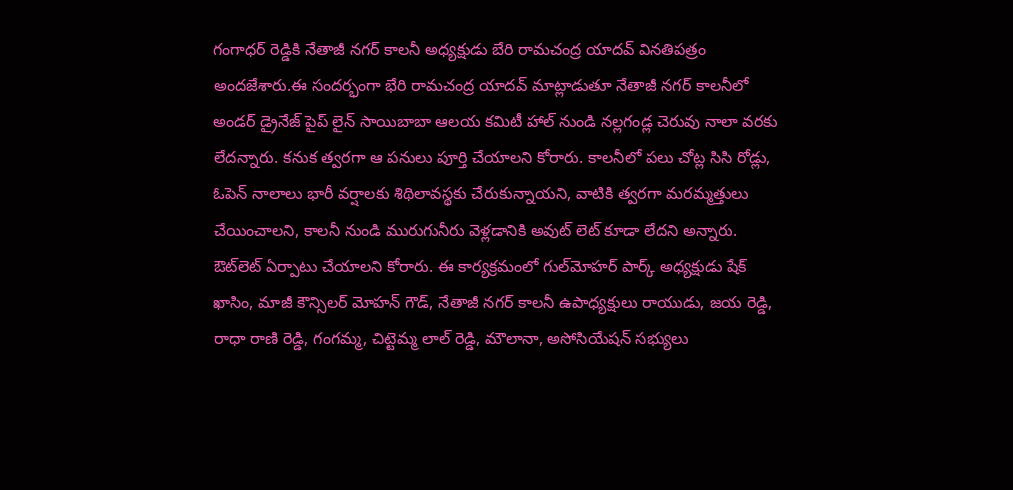గంగాధర్ రెడ్డికి నేతాజీ నగర్ కాలనీ అధ్యక్షుడు బేరి రామచంద్ర యాదవ్ వినతిపత్రం అందజేశారు.ఈ సందర్భంగా భేరి రామచంద్ర యాదవ్ మాట్లాడుతూ నేతాజీ నగర్ కాలనీలో అండర్ డ్రైనేజ్ పైప్ లైన్ సాయిబాబా ఆల‌య‌ కమిటీ హాల్ నుండి నల్లగండ్ల చెరువు నాలా వరకు లేద‌న్నారు. క‌నుక త్వ‌ర‌గా ఆ పనులు పూర్తి చేయాలని కోరారు. కాలనీలో పలు చోట్ల సిసి రోడ్లు, ఓపెన్ నాలాలు భారీ వర్షాలకు శిథిలావస్థకు చేరుకున్నాయ‌ని, వాటికి త్వ‌రగా మరమ్మత్తులు చేయించాల‌ని, కాలనీ నుండి మురుగునీరు వెళ్లడానికి అవుట్ లెట్ కూడా లేద‌ని అన్నారు. ఔట్‌లెట్ ఏర్పాటు చేయాలని కోరారు. ఈ కార్యక్రమంలో గుల్‌మోహ‌ర్ పార్క్ అధ్యక్షుడు షేక్ ఖాసిం, మాజీ కౌన్సిలర్ మోహన్ గౌడ్, నేతాజీ నగర్ కాలనీ ఉపాధ్యక్షులు రాయుడు, జయ రెడ్డి, రాధా రాణి రెడ్డి, గంగమ్మ, చిట్టెమ్మ లాల్ రెడ్డి, మౌలానా, అసోసియేషన్ సభ్యులు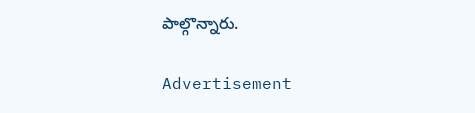పాల్గొన్నారు.

Advertisement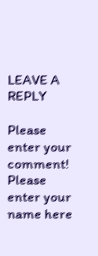LEAVE A REPLY

Please enter your comment!
Please enter your name here